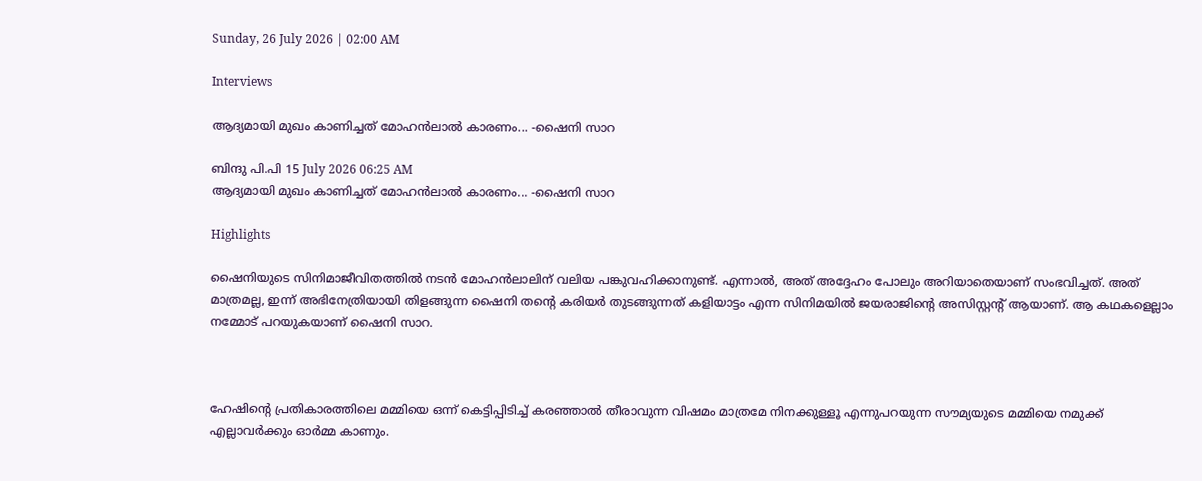Sunday, 26 July 2026 | 02:00 AM

Interviews

ആദ്യമായി മുഖം കാണിച്ചത് മോഹന്‍ലാല്‍ കാരണം... -ഷൈനി സാറ

ബിന്ദു പി.പി 15 July 2026 06:25 AM
ആദ്യമായി മുഖം കാണിച്ചത് മോഹന്‍ലാല്‍ കാരണം... -ഷൈനി സാറ

Highlights

ഷൈനിയുടെ സിനിമാജീവിതത്തില്‍ നടന്‍ മോഹന്‍ലാലിന് വലിയ പങ്കുവഹിക്കാനുണ്ട്. എന്നാല്‍, അത് അദ്ദേഹം പോലും അറിയാതെയാണ് സംഭവിച്ചത്. അത് മാത്രമല്ല, ഇന്ന് അഭിനേത്രിയായി തിളങ്ങുന്ന ഷൈനി തന്‍റെ കരിയര്‍ തുടങ്ങുന്നത് കളിയാട്ടം എന്ന സിനിമയില്‍ ജയരാജിന്‍റെ അസിസ്റ്റന്‍റ് ആയാണ്. ആ കഥകളെല്ലാം നമ്മോട് പറയുകയാണ് ഷൈനി സാറ.



ഹേഷിന്‍റെ പ്രതികാരത്തിലെ മമ്മിയെ ഒന്ന് കെട്ടിപ്പിടിച്ച് കരഞ്ഞാല്‍ തീരാവുന്ന വിഷമം മാത്രമേ നിനക്കുള്ളൂ എന്നുപറയുന്ന സൗമ്യയുടെ മമ്മിയെ നമുക്ക് എല്ലാവര്‍ക്കും ഓര്‍മ്മ കാണും.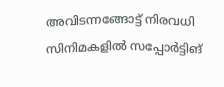അവിടന്നങ്ങോട്ട് നിരവധി സിനിമകളില്‍ സപ്പോര്‍ട്ടിങ്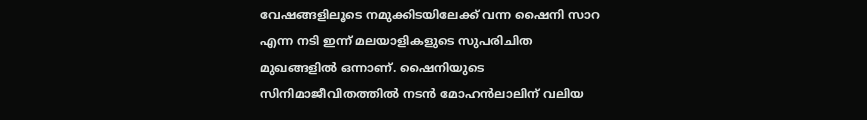വേഷങ്ങളിലൂടെ നമുക്കിടയിലേക്ക് വന്ന ഷൈനി സാറ എന്ന നടി ഇന്ന് മലയാളികളുടെ സുപരിചിത മുഖങ്ങളില്‍ ഒന്നാണ്. ഷൈനിയുടെ സിനിമാജീവിതത്തില്‍ നടന്‍ മോഹന്‍ലാലിന് വലിയ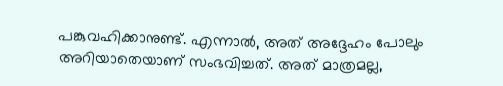പങ്കുവഹിക്കാനുണ്ട്. എന്നാല്‍, അത് അദ്ദേഹം പോലും അറിയാതെയാണ് സംഭവിച്ചത്. അത് മാത്രമല്ല,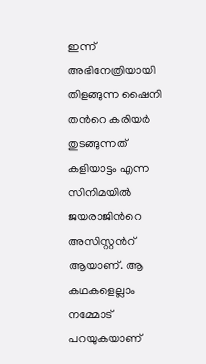ഇന്ന് അഭിനേത്രിയായി തിളങ്ങുന്ന ഷൈനി തന്‍റെ കരിയര്‍ തുടങ്ങുന്നത് കളിയാട്ടം എന്ന സിനിമയില്‍ ജയരാജിന്‍റെ അസിസ്റ്റന്‍റ് ആയാണ്. ആ കഥകളെല്ലാം നമ്മോട് പറയുകയാണ്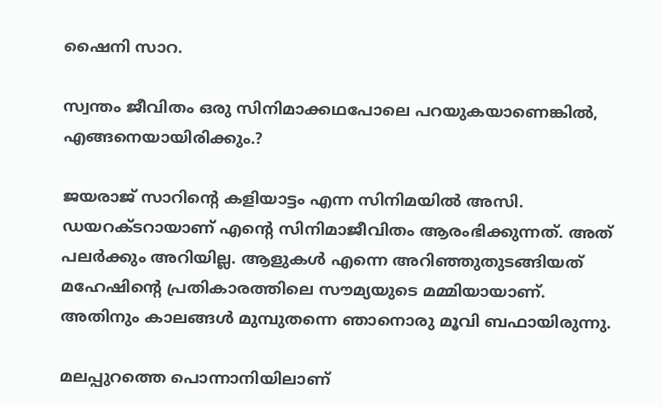ഷൈനി സാറ.

സ്വന്തം ജീവിതം ഒരു സിനിമാക്കഥപോലെ പറയുകയാണെങ്കില്‍, എങ്ങനെയായിരിക്കും.?

ജയരാജ് സാറിന്‍റെ കളിയാട്ടം എന്ന സിനിമയില്‍ അസി. ഡയറക്ടറായാണ് എന്‍റെ സിനിമാജീവിതം ആരംഭിക്കുന്നത്. അത് പലര്‍ക്കും അറിയില്ല. ആളുകള്‍ എന്നെ അറിഞ്ഞുതുടങ്ങിയത് മഹേഷിന്‍റെ പ്രതികാരത്തിലെ സൗമ്യയുടെ മമ്മിയായാണ്. അതിനും കാലങ്ങള്‍ മുമ്പുതന്നെ ഞാനൊരു മൂവി ബഫായിരുന്നു.

മലപ്പുറത്തെ പൊന്നാനിയിലാണ്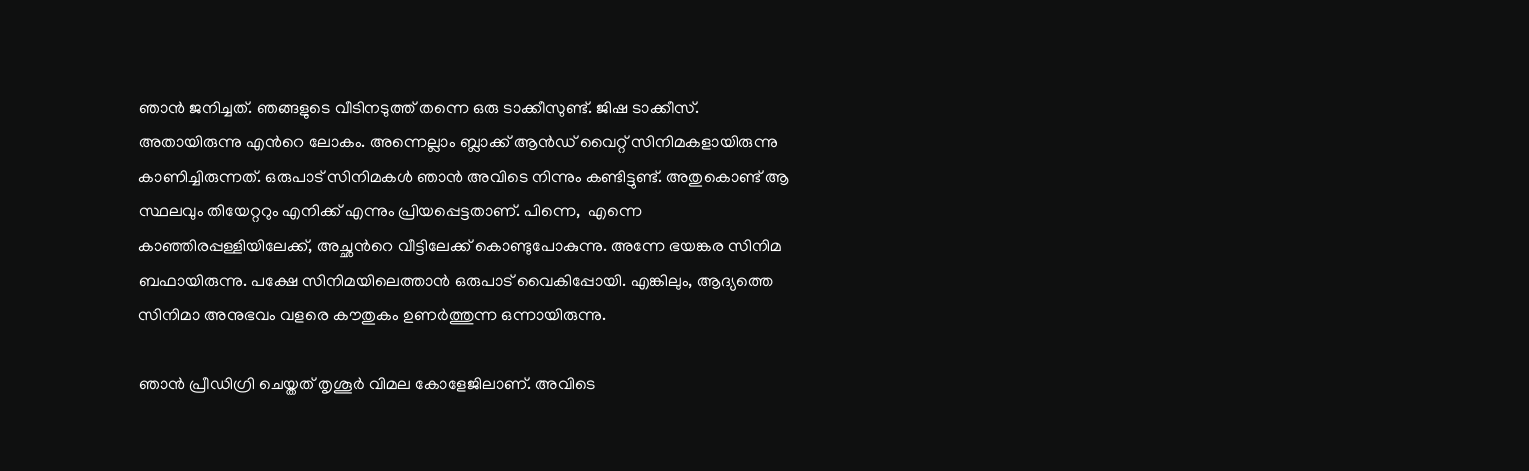ഞാന്‍ ജനിച്ചത്. ഞങ്ങളുടെ വീടിനടുത്ത് തന്നെ ഒരു ടാക്കീസുണ്ട്. ജിഷ ടാക്കീസ്. അതായിരുന്നു എന്‍റെ ലോകം. അന്നെല്ലാം ബ്ലാക്ക് ആന്‍ഡ് വൈറ്റ് സിനിമകളായിരുന്നു കാണിച്ചിരുന്നത്. ഒരുപാട് സിനിമകള്‍ ഞാന്‍ അവിടെ നിന്നും കണ്ടിട്ടുണ്ട്. അതുകൊണ്ട് ആ സ്ഥലവും തിയേറ്ററും എനിക്ക് എന്നും പ്രിയപ്പെട്ടതാണ്. പിന്നെ,  എന്നെ കാഞ്ഞിരപ്പള്ളിയിലേക്ക്, അച്ഛന്‍റെ വീട്ടിലേക്ക് കൊണ്ടുപോകുന്നു. അന്നേ ഭയങ്കര സിനിമ ബഫായിരുന്നു. പക്ഷേ സിനിമയിലെത്താന്‍ ഒരുപാട് വൈകിപ്പോയി. എങ്കിലും, ആദ്യത്തെ സിനിമാ അനുഭവം വളരെ കൗതുകം ഉണര്‍ത്തുന്ന ഒന്നായിരുന്നു.

ഞാന്‍ പ്രീഡിഗ്രി ചെയ്തത് തൃശൂര്‍ വിമല കോളേജിലാണ്. അവിടെ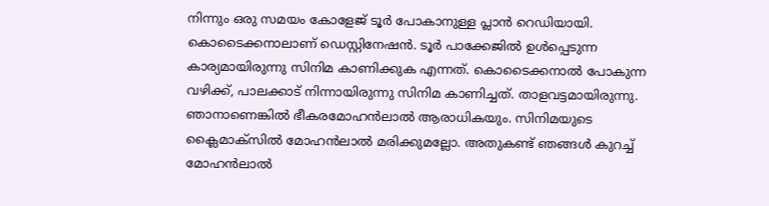നിന്നും ഒരു സമയം കോളേജ് ടൂര്‍ പോകാനുള്ള പ്ലാന്‍ റെഡിയായി. കൊടൈക്കനാലാണ് ഡെസ്റ്റിനേഷന്‍. ടൂര്‍ പാക്കേജില്‍ ഉള്‍പ്പെടുന്ന കാര്യമായിരുന്നു സിനിമ കാണിക്കുക എന്നത്. കൊടൈക്കനാല്‍ പോകുന്ന വഴിക്ക്, പാലക്കാട് നിന്നായിരുന്നു സിനിമ കാണിച്ചത്. താളവട്ടമായിരുന്നു. ഞാനാണെങ്കില്‍ ഭീകരമോഹന്‍ലാല്‍ ആരാധികയും. സിനിമയുടെ ക്ലൈമാക്സില്‍ മോഹന്‍ലാല്‍ മരിക്കുമല്ലോ. അതുകണ്ട് ഞങ്ങള്‍ കുറച്ച് മോഹന്‍ലാല്‍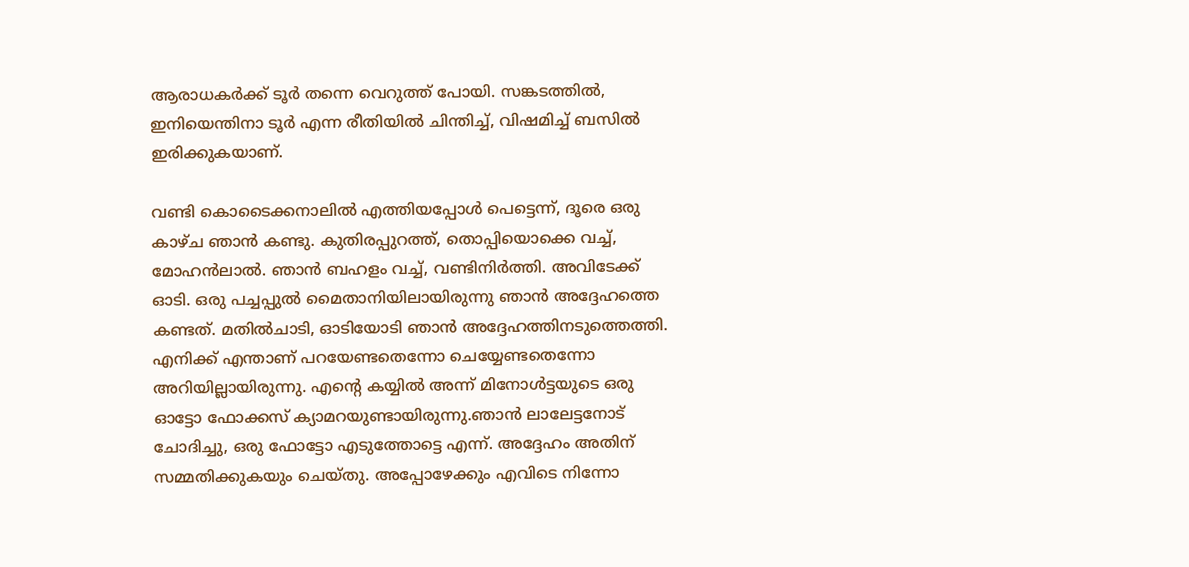ആരാധകര്‍ക്ക് ടൂര്‍ തന്നെ വെറുത്ത് പോയി. സങ്കടത്തില്‍, ഇനിയെന്തിനാ ടൂര്‍ എന്ന രീതിയില്‍ ചിന്തിച്ച്, വിഷമിച്ച് ബസില്‍ ഇരിക്കുകയാണ്.

വണ്ടി കൊടൈക്കനാലില്‍ എത്തിയപ്പോള്‍ പെട്ടെന്ന്, ദൂരെ ഒരു കാഴ്ച ഞാന്‍ കണ്ടു. കുതിരപ്പുറത്ത്, തൊപ്പിയൊക്കെ വച്ച്, മോഹന്‍ലാല്‍. ഞാന്‍ ബഹളം വച്ച്, വണ്ടിനിര്‍ത്തി. അവിടേക്ക് ഓടി. ഒരു പച്ചപ്പുല്‍ മൈതാനിയിലായിരുന്നു ഞാന്‍ അദ്ദേഹത്തെ കണ്ടത്. മതില്‍ചാടി, ഓടിയോടി ഞാന്‍ അദ്ദേഹത്തിനടുത്തെത്തി. എനിക്ക് എന്താണ് പറയേണ്ടതെന്നോ ചെയ്യേണ്ടതെന്നോ അറിയില്ലായിരുന്നു. എന്‍റെ കയ്യില്‍ അന്ന് മിനോള്‍ട്ടയുടെ ഒരു ഓട്ടോ ഫോക്കസ് ക്യാമറയുണ്ടായിരുന്നു.ഞാന്‍ ലാലേട്ടനോട് ചോദിച്ചു, ഒരു ഫോട്ടോ എടുത്തോട്ടെ എന്ന്. അദ്ദേഹം അതിന് സമ്മതിക്കുകയും ചെയ്തു. അപ്പോഴേക്കും എവിടെ നിന്നോ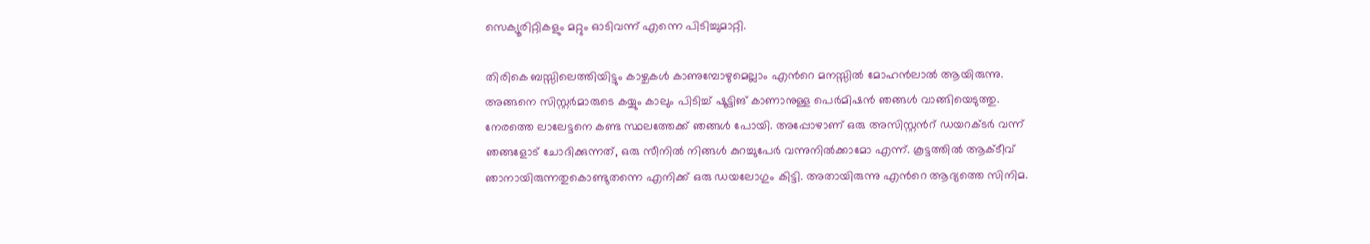സെക്യൂരിറ്റികളും മറ്റും ഓടിവന്ന് എന്നെ പിടിച്ചുമാറ്റി.

തിരികെ ബസ്സിലെത്തിയിട്ടും കാഴ്ചകള്‍ കാണുമ്പോഴുമെല്ലാം എന്‍റെ മനസ്സില്‍ മോഹന്‍ലാല്‍ ആയിരുന്നു. അങ്ങനെ സിസ്റ്റര്‍മാരുടെ കയ്യും കാലും പിടിച്ച് ഷൂട്ടിങ് കാണാനുള്ള പെര്‍മിഷന്‍ ഞങ്ങള്‍ വാങ്ങിയെടുത്തു. നേരത്തെ ലാലേട്ടനെ കണ്ട സ്ഥലത്തേക്ക് ഞങ്ങള്‍ പോയി. അപ്പോഴാണ് ഒരു അസിസ്റ്റന്‍റ് ഡയറക്ടര്‍ വന്ന് ഞങ്ങളോട് ചോദിക്കുന്നത്, ഒരു സീനില്‍ നിങ്ങള്‍ കുറച്ചുപേര്‍ വന്നുനില്‍ക്കാമോ എന്ന്. കൂട്ടത്തില്‍ ആക്ടീവ് ഞാനായിരുന്നതുകൊണ്ടുതന്നെ എനിക്ക് ഒരു ഡയലോഗും കിട്ടി. അതായിരുന്നു എന്‍റെ ആദ്യത്തെ സിനിമ.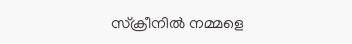സ്ക്രീനില്‍ നമ്മളെ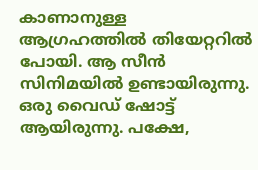കാണാനുള്ള ആഗ്രഹത്തില്‍ തിയേറ്ററില്‍ പോയി. ആ സീന്‍ സിനിമയില്‍ ഉണ്ടായിരുന്നു. ഒരു വൈഡ് ഷോട്ട് ആയിരുന്നു. പക്ഷേ,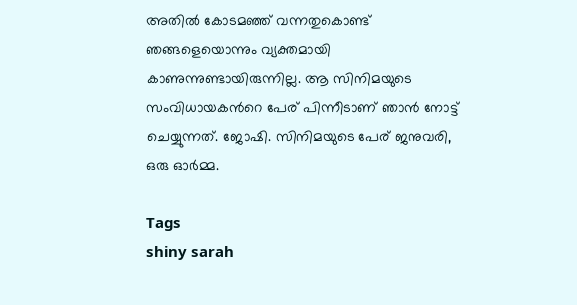അതില്‍ കോടമഞ്ഞ് വന്നതുകൊണ്ട് ഞങ്ങളെയൊന്നും വ്യക്തമായി കാണുന്നുണ്ടായിരുന്നില്ല. ആ സിനിമയുടെ സംവിധായകന്‍റെ പേര് പിന്നീടാണ് ഞാന്‍ നോട്ട് ചെയ്യുന്നത്. ജോഷി. സിനിമയുടെ പേര് ജനുവരി, ഒരു ഓര്‍മ്മ.

Tags
shiny sarah